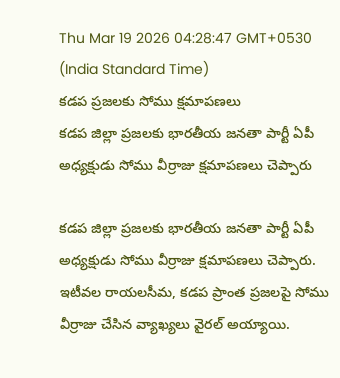Thu Mar 19 2026 04:28:47 GMT+0530 (India Standard Time)
కడప ప్రజలకు సోము క్షమాపణలు
కడప జిల్లా ప్రజలకు భారతీయ జనతా పార్టీ ఏపీ అధ్యక్షుడు సోము వీర్రాజు క్షమాపణలు చెప్పారు

కడప జిల్లా ప్రజలకు భారతీయ జనతా పార్టీ ఏపీ అధ్యక్షుడు సోము వీర్రాజు క్షమాపణలు చెప్పారు. ఇటీవల రాయలసీమ, కడప ప్రాంత ప్రజలపై సోము వీర్రాజు చేసిన వ్యాఖ్యలు వైరల్ అయ్యాయి.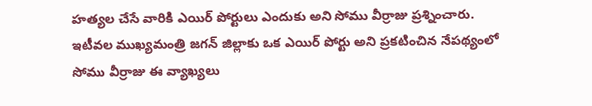హత్యల చేసే వారికి ఎయిర్ పోర్టులు ఎందుకు అని సోము వీర్రాజు ప్రశ్నించారు. ఇటీవల ముఖ్యమంత్రి జగన్ జిల్లాకు ఒక ఎయిర్ పోర్టు అని ప్రకటించిన నేపథ్యంలో సోము వీర్రాజు ఈ వ్యాఖ్యలు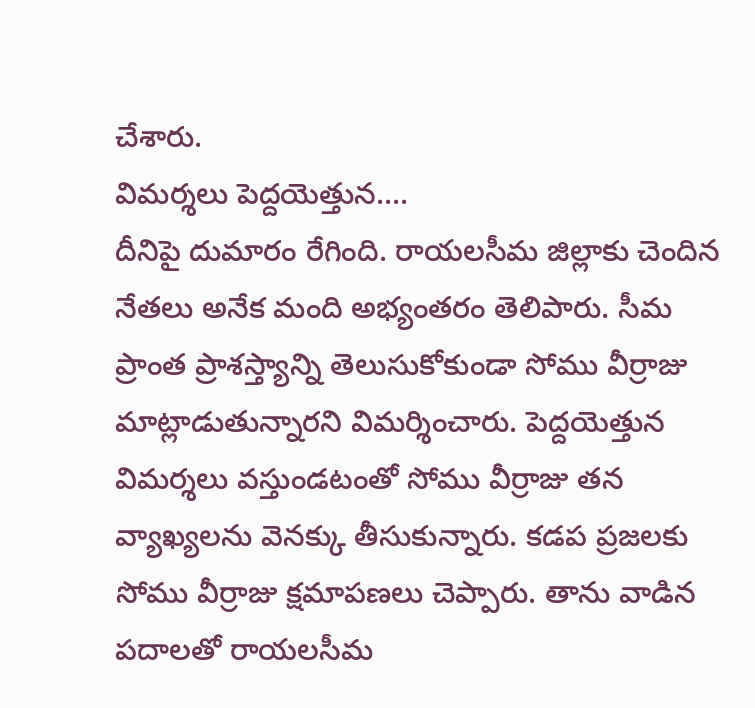చేశారు.
విమర్శలు పెద్దయెత్తున....
దీనిపై దుమారం రేగింది. రాయలసీమ జిల్లాకు చెందిన నేతలు అనేక మంది అభ్యంతరం తెలిపారు. సీమ ప్రాంత ప్రాశస్త్యాన్ని తెలుసుకోకుండా సోము వీర్రాజు మాట్లాడుతున్నారని విమర్శించారు. పెద్దయెత్తున విమర్శలు వస్తుండటంతో సోము వీర్రాజు తన వ్యాఖ్యలను వెనక్కు తీసుకున్నారు. కడప ప్రజలకు సోము వీర్రాజు క్షమాపణలు చెప్పారు. తాను వాడిన పదాలతో రాయలసీమ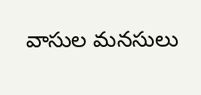వాసుల మనసులు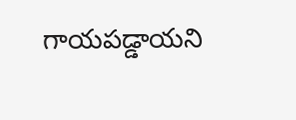గాయపడ్డాయని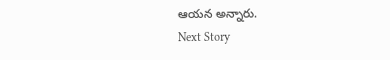ఆయన అన్నారు.
Next Story